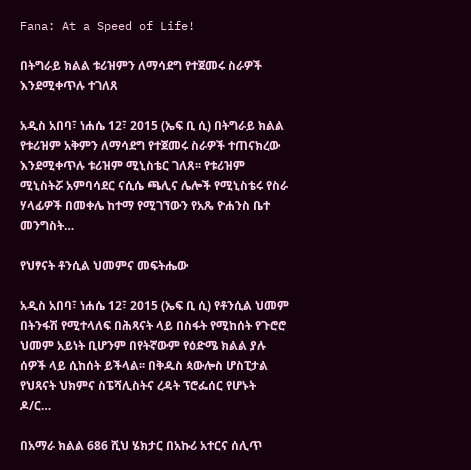Fana: At a Speed of Life!

በትግራይ ክልል ቱሪዝምን ለማሳደግ የተጀመሩ ስራዎች እንደሚቀጥሉ ተገለጸ

አዲስ አበባ፣ ነሐሴ 12፣ 2015 (ኤፍ ቢ ሲ) በትግራይ ክልል የቱሪዝም አቅምን ለማሳደግ የተጀመሩ ስራዎች ተጠናክረው እንደሚቀጥሉ ቱሪዝም ሚኒስቴር ገለጸ፡፡ የቱሪዝም ሚኒስትሯ አምባሳደር ናሲሴ ጫሊና ሌሎች የሚኒስቴሩ የስራ ሃላፊዎች በመቀሌ ከተማ የሚገኘውን የአጼ ዮሐንስ ቤተ መንግስት…

የህፃናት ቶንሲል ህመምና መፍትሔው

አዲስ አበባ፣ ነሐሴ 12፣ 2015 (ኤፍ ቢ ሲ) የቶንሲል ህመም በትንፋሽ የሚተላለፍ በሕጻናት ላይ በስፋት የሚከሰት የጉሮሮ ህመም አይነት ቢሆንም በየትኛውም የዕድሜ ክልል ያሉ ሰዎች ላይ ሲከሰት ይችላል፡፡ በቅዱስ ጳውሎስ ሆስፒታል የህጻናት ህክምና ስፔሻሊስትና ረዳት ፕሮፌሰር የሆኑት ዶ/ር…

በአማራ ክልል 686 ሺህ ሄክታር በአኩሪ አተርና ሰሊጥ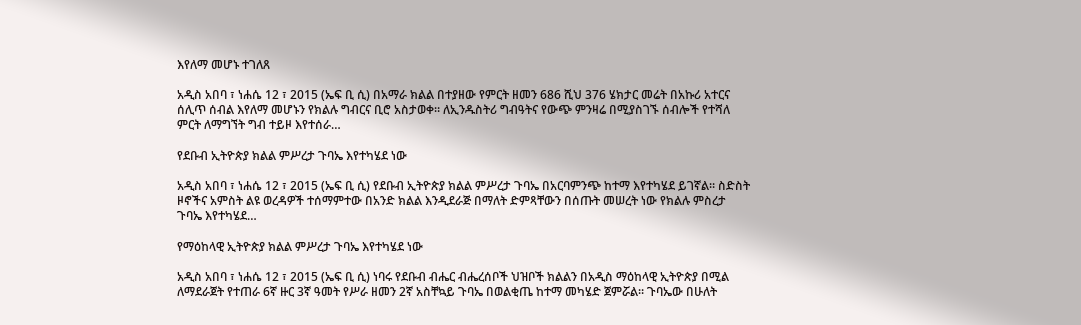እየለማ መሆኑ ተገለጸ

አዲስ አበባ ፣ ነሐሴ 12 ፣ 2015 (ኤፍ ቢ ሲ) በአማራ ክልል በተያዘው የምርት ዘመን 686 ሺህ 376 ሄክታር መሬት በአኩሪ አተርና ሰሊጥ ሰብል እየለማ መሆኑን የክልሉ ግብርና ቢሮ አስታወቀ። ለኢንዱስትሪ ግብዓትና የውጭ ምንዛሬ በሚያስገኙ ሰብሎች የተሻለ ምርት ለማግኘት ግብ ተይዞ እየተሰራ…

የደቡብ ኢትዮጵያ ክልል ምሥረታ ጉባኤ እየተካሄደ ነው

አዲስ አበባ ፣ ነሐሴ 12 ፣ 2015 (ኤፍ ቢ ሲ) የደቡብ ኢትዮጵያ ክልል ምሥረታ ጉባኤ በአርባምንጭ ከተማ እየተካሄደ ይገኛል። ስድስት ዞኖችና አምስት ልዩ ወረዳዎች ተሰማምተው በአንድ ክልል እንዲደራጅ በማለት ድምጻቸውን በሰጡት መሠረት ነው የክልሉ ምስረታ ጉባኤ እየተካሄደ…

የማዕከላዊ ኢትዮጵያ ክልል ምሥረታ ጉባኤ እየተካሄደ ነው

አዲስ አበባ ፣ ነሐሴ 12 ፣ 2015 (ኤፍ ቢ ሲ) ነባሩ የደቡብ ብሔር ብሔረሰቦች ህዝቦች ክልልን በአዲስ ማዕከላዊ ኢትዮጵያ በሚል ለማደራጀት የተጠራ 6ኛ ዙር 3ኛ ዓመት የሥራ ዘመን 2ኛ አስቸኳይ ጉባኤ በወልቂጤ ከተማ መካሄድ ጀምሯል። ጉባኤው በሁለት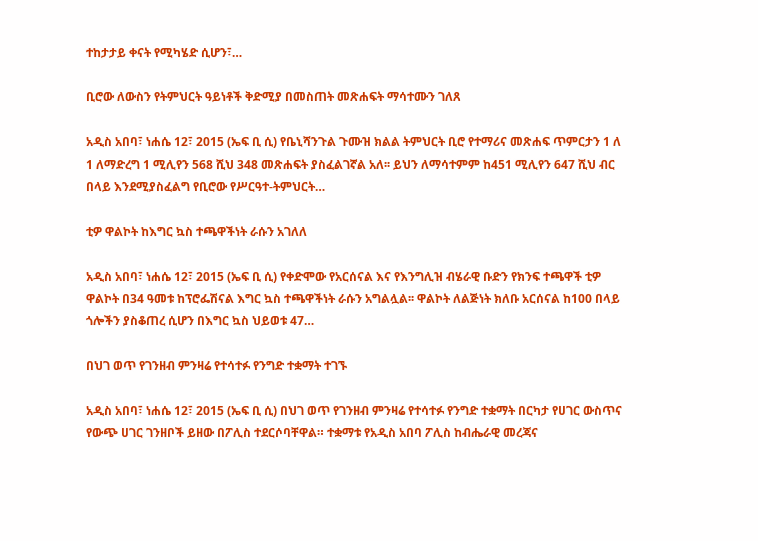ተከታታይ ቀናት የሚካሄድ ሲሆን፣…

ቢሮው ለውስን የትምህርት ዓይነቶች ቅድሚያ በመስጠት መጽሐፍት ማሳተሙን ገለጸ

አዲስ አበባ፣ ነሐሴ 12፣ 2015 (ኤፍ ቢ ሲ) የቤኒሻንጉል ጉሙዝ ክልል ትምህርት ቢሮ የተማሪና መጽሐፍ ጥምርታን 1 ለ 1 ለማድረግ 1 ሚሊየን 568 ሺህ 348 መጽሐፍት ያስፈልገኛል አለ፡፡ ይህን ለማሳተምም ከ451 ሚሊየን 647 ሺህ ብር በላይ እንደሚያስፈልግ የቢሮው የሥርዓተ-ትምህርት…

ቲዎ ዋልኮት ከእግር ኳስ ተጫዋችነት ራሱን አገለለ

አዲስ አበባ፣ ነሐሴ 12፣ 2015 (ኤፍ ቢ ሲ) የቀድሞው የአርሰናል እና የእንግሊዝ ብሄራዊ ቡድን የክንፍ ተጫዋች ቲዎ ዋልኮት በ34 ዓመቱ ከፕሮፌሽናል እግር ኳስ ተጫዋችነት ራሱን አግልሏል፡፡ ዋልኮት ለልጅነት ክለቡ አርሰናል ከ100 በላይ ጎሎችን ያስቆጠረ ሲሆን በእግር ኳስ ህይወቱ 47…

በህገ ወጥ የገንዘብ ምንዛሬ የተሳተፉ የንግድ ተቋማት ተገኙ

አዲስ አበባ፣ ነሐሴ 12፣ 2015 (ኤፍ ቢ ሲ) በህገ ወጥ የገንዘብ ምንዛሬ የተሳተፉ የንግድ ተቋማት በርካታ የሀገር ውስጥና የውጭ ሀገር ገንዘቦች ይዘው በፖሊስ ተደርሶባቸዋል። ተቋማቱ የአዲስ አበባ ፖሊስ ከብሔራዊ መረጃና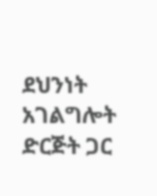ደህንነት አገልግሎት ድርጅት ጋር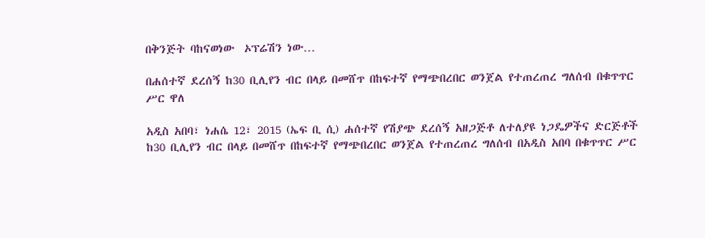በቅንጅት ባከናወነው  ኦፕሬሽን ነው…

በሐሰተኛ ደረሰኝ ከ30 ቢሊየን ብር በላይ በመሸጥ በከፍተኛ የማጭበረበር ወንጀል የተጠረጠረ ግለሰብ በቁጥጥር ሥር ዋለ

አዲስ አበባ፣ ነሐሴ 12፣ 2015 (ኤፍ ቢ ሲ) ሐሰተኛ የሽያጭ ደረሰኝ አዘጋጅቶ ለተለያዩ ነጋዴዎችና ድርጅቶች ከ30 ቢሊየን ብር በላይ በመሸጥ በከፍተኛ የማጭበረበር ወንጀል የተጠረጠረ ግለሰብ በአዲስ አበባ በቁጥጥር ሥር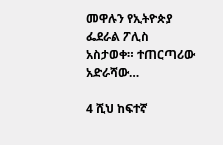መዋሉን የኢትዮጵያ ፌደራል ፖሊስ አስታወቀ። ተጠርጣሪው አድራሻው…

4 ሺህ ከፍተኛ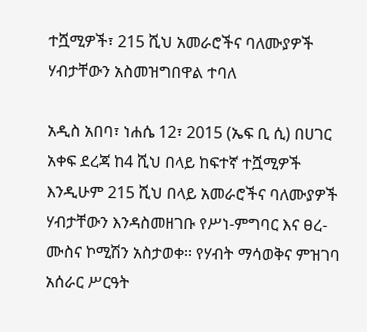ተሿሚዎች፣ 215 ሺህ አመራሮችና ባለሙያዎች ሃብታቸውን አስመዝግበዋል ተባለ

አዲስ አበባ፣ ነሐሴ 12፣ 2015 (ኤፍ ቢ ሲ) በሀገር አቀፍ ደረጃ ከ4 ሺህ በላይ ከፍተኛ ተሿሚዎች እንዲሁም 215 ሺህ በላይ አመራሮችና ባለሙያዎች ሃብታቸውን እንዳስመዘገቡ የሥነ-ምግባር እና ፀረ-ሙስና ኮሚሽን አስታወቀ፡፡ የሃብት ማሳወቅና ምዝገባ አሰራር ሥርዓት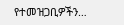የተመዝጋቢዎችን…